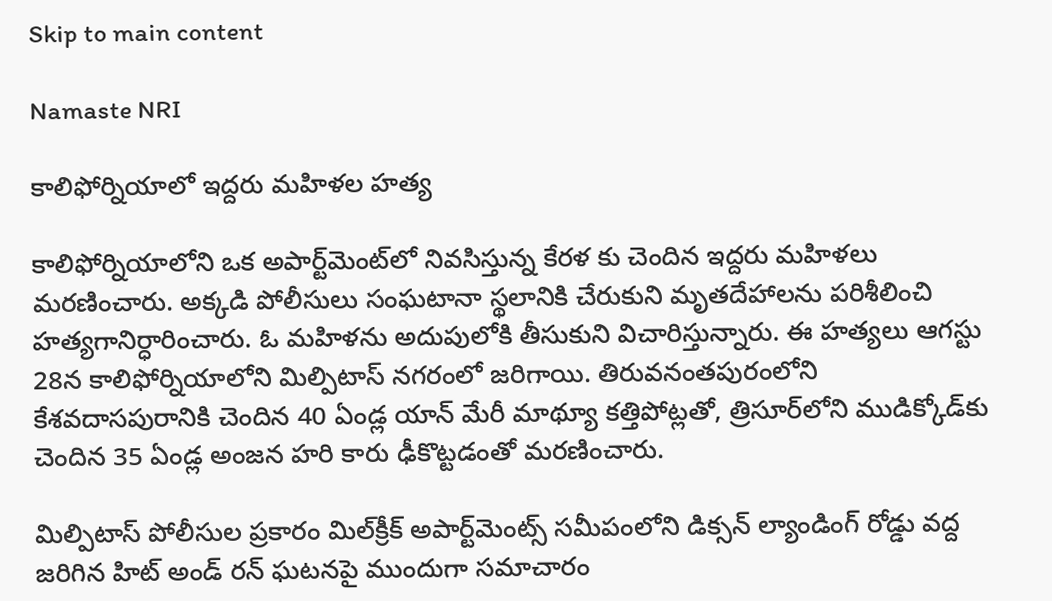Skip to main content

Namaste NRI

కాలిఫోర్నియాలో ఇద్దరు మహిళల హత్య

కాలిఫోర్నియాలోని ఒక అపార్ట్‌మెంట్‌లో నివసిస్తున్న కేరళ కు చెందిన ఇద్దరు మహిళలు మరణించారు. అక్కడి పోలీసులు సంఘటానా స్థలానికి చేరుకుని మృతదేహాలను పరిశీలించి హత్యగానిర్ధారించారు. ఓ మహిళను అదుపులోకి తీసుకుని విచారిస్తున్నారు. ఈ హత్యలు ఆగస్టు 28న కాలిఫోర్నియాలోని మిల్పిటాస్‌ నగరంలో జరిగాయి. తిరువనంతపురంలోని కేశవదాసపురానికి చెందిన 40 ఏండ్ల యాన్‌ మేరీ మాథ్యూ కత్తిపోట్లతో, త్రిసూర్‌లోని ముడిక్కోడ్‌కు చెందిన 35 ఏండ్ల అంజన హరి కారు ఢీకొట్టడంతో మరణించారు.

మిల్పిటాస్‌ పోలీసుల ప్రకారం మిల్‌క్రీక్‌ అపార్ట్‌మెంట్స్‌ సమీపంలోని డిక్సన్‌ ల్యాండింగ్‌ రోడ్డు వద్ద జరిగిన హిట్‌ అండ్‌ రన్‌ ఘటనపై ముందుగా సమాచారం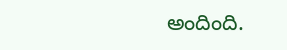అందింది.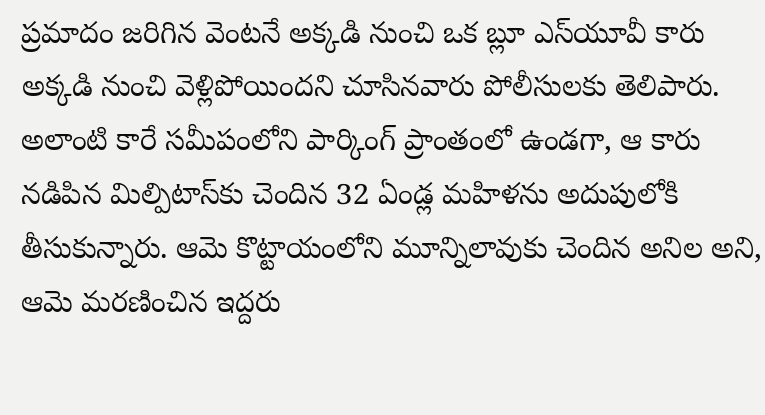ప్రమాదం జరిగిన వెంటనే అక్కడి నుంచి ఒక బ్లూ ఎస్‌యూవీ కారు అక్కడి నుంచి వెళ్లిపోయిందని చూసినవారు పోలీసులకు తెలిపారు. అలాంటి కారే సమీపంలోని పార్కింగ్‌ ప్రాంతంలో ఉండగా, ఆ కారు నడిపిన మిల్పిటాస్‌కు చెందిన 32 ఏండ్ల మహిళను అదుపులోకి తీసుకున్నారు. ఆమె కొట్టాయంలోని మూన్నిలావుకు చెందిన అనిల అని, ఆమె మరణించిన ఇద్దరు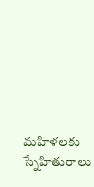మహిళలకు స్నేహితురాలు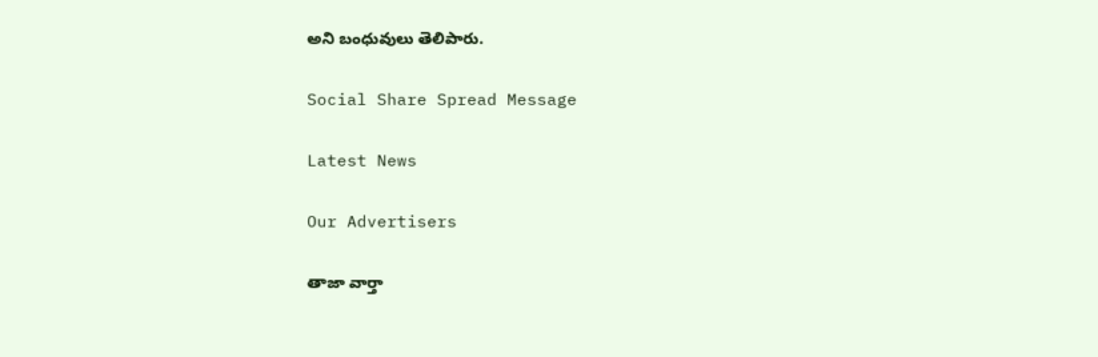అని బంధువులు తెలిపారు.

Social Share Spread Message

Latest News

Our Advertisers

తాజా వార్తా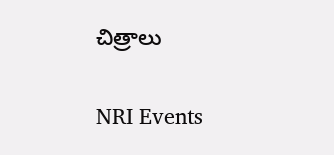చిత్రాలు

NRI Events